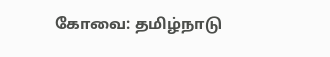கோவை: தமிழ்நாடு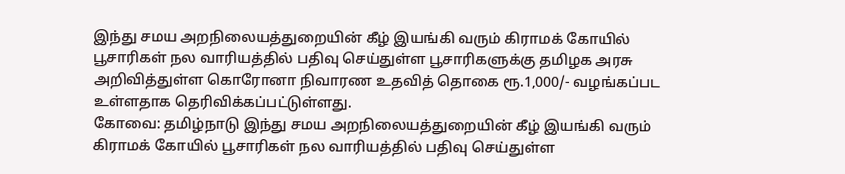இந்து சமய அறநிலையத்துறையின் கீழ் இயங்கி வரும் கிராமக் கோயில் பூசாரிகள் நல வாரியத்தில் பதிவு செய்துள்ள பூசாரிகளுக்கு தமிழக அரசு அறிவித்துள்ள கொரோனா நிவாரண உதவித் தொகை ரூ.1,000/- வழங்கப்பட உள்ளதாக தெரிவிக்கப்பட்டுள்ளது.
கோவை: தமிழ்நாடு இந்து சமய அறநிலையத்துறையின் கீழ் இயங்கி வரும் கிராமக் கோயில் பூசாரிகள் நல வாரியத்தில் பதிவு செய்துள்ள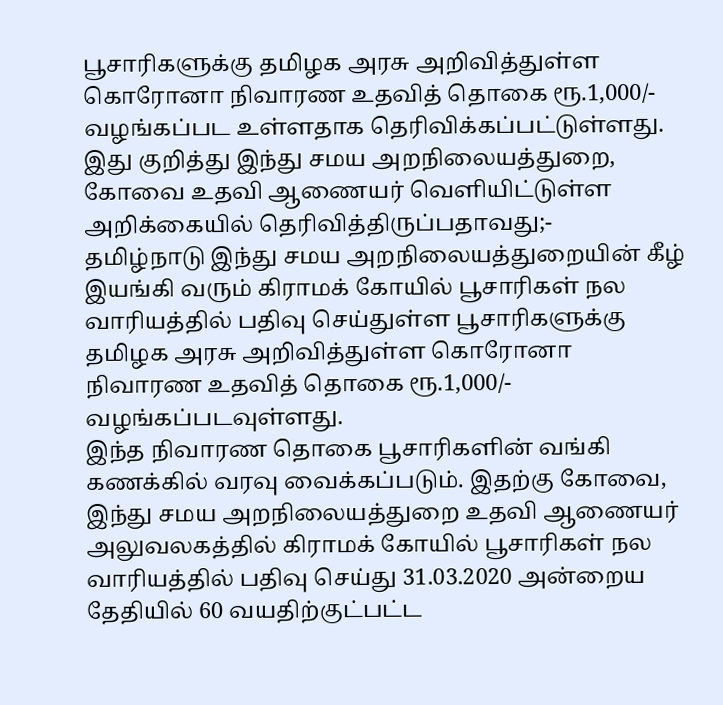பூசாரிகளுக்கு தமிழக அரசு அறிவித்துள்ள கொரோனா நிவாரண உதவித் தொகை ரூ.1,000/- வழங்கப்பட உள்ளதாக தெரிவிக்கப்பட்டுள்ளது.
இது குறித்து இந்து சமய அறநிலையத்துறை, கோவை உதவி ஆணையர் வெளியிட்டுள்ள அறிக்கையில் தெரிவித்திருப்பதாவது;-
தமிழ்நாடு இந்து சமய அறநிலையத்துறையின் கீழ் இயங்கி வரும் கிராமக் கோயில் பூசாரிகள் நல வாரியத்தில் பதிவு செய்துள்ள பூசாரிகளுக்கு தமிழக அரசு அறிவித்துள்ள கொரோனா நிவாரண உதவித் தொகை ரூ.1,000/- வழங்கப்படவுள்ளது.
இந்த நிவாரண தொகை பூசாரிகளின் வங்கி கணக்கில் வரவு வைக்கப்படும். இதற்கு கோவை, இந்து சமய அறநிலையத்துறை உதவி ஆணையர் அலுவலகத்தில் கிராமக் கோயில் பூசாரிகள் நல வாரியத்தில் பதிவு செய்து 31.03.2020 அன்றைய தேதியில் 60 வயதிற்குட்பட்ட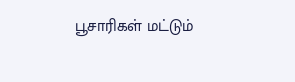பூசாரிகள் மட்டும்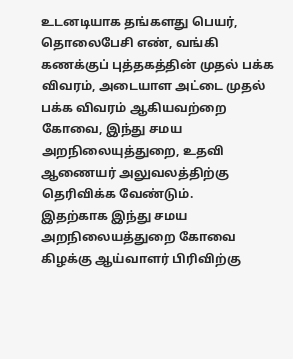உடனடியாக தங்களது பெயர், தொலைபேசி எண், வங்கி கணக்குப் புத்தகத்தின் முதல் பக்க விவரம், அடையாள அட்டை முதல் பக்க விவரம் ஆகியவற்றை கோவை, இந்து சமய அறநிலையுத்துறை, உதவி ஆணையர் அலுவலத்திற்கு தெரிவிக்க வேண்டும்.
இதற்காக இந்து சமய அறநிலையத்துறை கோவை கிழக்கு ஆய்வாளர் பிரிவிற்கு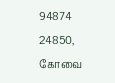94874 24850, கோவை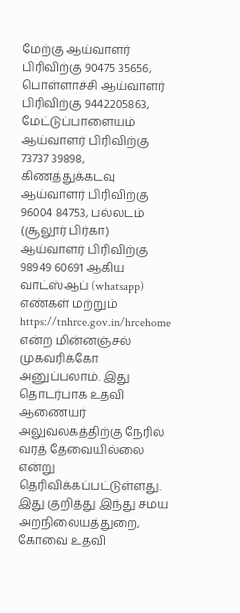மேற்கு ஆய்வாளர் பிரிவிற்கு 90475 35656, பொள்ளாச்சி ஆய்வாளர் பிரிவிற்கு 9442205863, மேட்டுப்பாளையம் ஆய்வாளர் பிரிவிற்கு 73737 39898, கிணத்துக்கடவு ஆய்வாளர் பிரிவிற்கு 96004 84753, பல்லடம் (சூலூர் பிர்கா) ஆய்வாளர் பிரிவிற்கு 98949 60691 ஆகிய வாட்ஸ்ஆப் (whatsapp) எண்கள் மற்றும் https://tnhrce.gov.in/hrcehome என்ற மின்னஞ்சல் முகவரிக்கோ அனுப்பலாம். இது தொடர்பாக உதவி ஆணையர் அலுவலகத்திற்கு நேரில் வரத் தேவையில்லை என்று தெரிவிக்கப்பட்டுள்ளது.
இது குறித்து இந்து சமய அறநிலையத்துறை, கோவை உதவி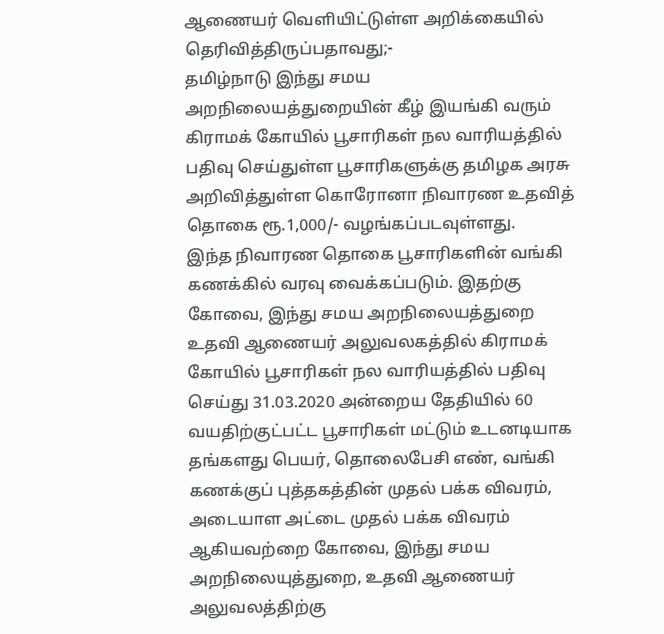ஆணையர் வெளியிட்டுள்ள அறிக்கையில் தெரிவித்திருப்பதாவது;-
தமிழ்நாடு இந்து சமய அறநிலையத்துறையின் கீழ் இயங்கி வரும் கிராமக் கோயில் பூசாரிகள் நல வாரியத்தில் பதிவு செய்துள்ள பூசாரிகளுக்கு தமிழக அரசு அறிவித்துள்ள கொரோனா நிவாரண உதவித் தொகை ரூ.1,000/- வழங்கப்படவுள்ளது.
இந்த நிவாரண தொகை பூசாரிகளின் வங்கி கணக்கில் வரவு வைக்கப்படும். இதற்கு கோவை, இந்து சமய அறநிலையத்துறை உதவி ஆணையர் அலுவலகத்தில் கிராமக் கோயில் பூசாரிகள் நல வாரியத்தில் பதிவு செய்து 31.03.2020 அன்றைய தேதியில் 60 வயதிற்குட்பட்ட பூசாரிகள் மட்டும் உடனடியாக தங்களது பெயர், தொலைபேசி எண், வங்கி கணக்குப் புத்தகத்தின் முதல் பக்க விவரம், அடையாள அட்டை முதல் பக்க விவரம் ஆகியவற்றை கோவை, இந்து சமய அறநிலையுத்துறை, உதவி ஆணையர் அலுவலத்திற்கு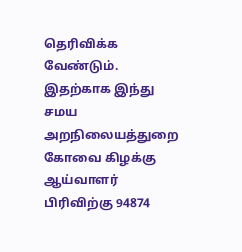தெரிவிக்க வேண்டும்.
இதற்காக இந்து சமய அறநிலையத்துறை கோவை கிழக்கு ஆய்வாளர் பிரிவிற்கு 94874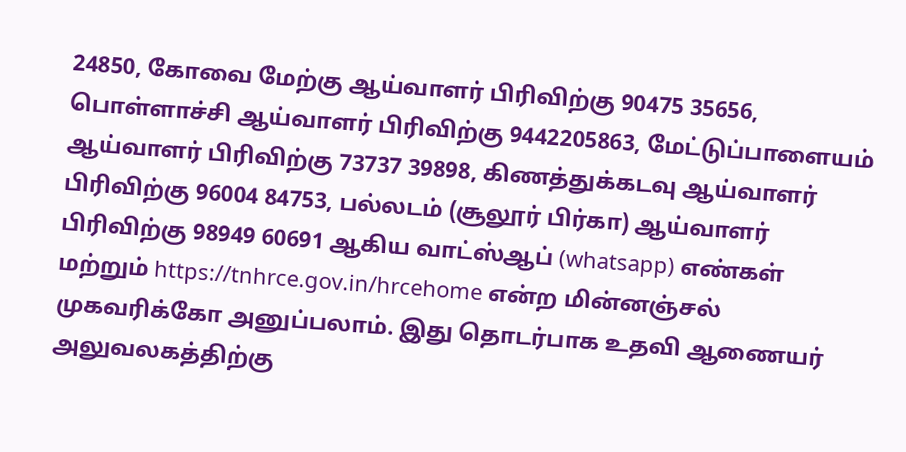24850, கோவை மேற்கு ஆய்வாளர் பிரிவிற்கு 90475 35656, பொள்ளாச்சி ஆய்வாளர் பிரிவிற்கு 9442205863, மேட்டுப்பாளையம் ஆய்வாளர் பிரிவிற்கு 73737 39898, கிணத்துக்கடவு ஆய்வாளர் பிரிவிற்கு 96004 84753, பல்லடம் (சூலூர் பிர்கா) ஆய்வாளர் பிரிவிற்கு 98949 60691 ஆகிய வாட்ஸ்ஆப் (whatsapp) எண்கள் மற்றும் https://tnhrce.gov.in/hrcehome என்ற மின்னஞ்சல் முகவரிக்கோ அனுப்பலாம். இது தொடர்பாக உதவி ஆணையர் அலுவலகத்திற்கு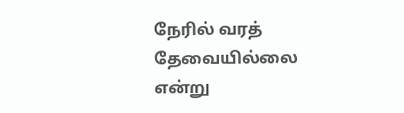நேரில் வரத் தேவையில்லை என்று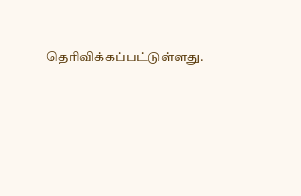தெரிவிக்கப்பட்டுள்ளது.